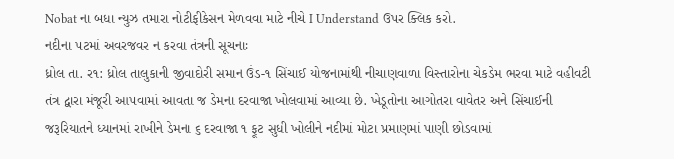Nobat ના બધા ન્યુઝ તમારા નોટીફીકેસન મેળવવા માટે નીચે I Understand ઉપર ક્લિક કરો.
નદીના ૫ટમાં અવરજવર ન કરવા તંત્રની સૂચનાઃ
ધ્રોલ તા. ર૧: ધ્રોલ તાલુકાની જીવાદોરી સમાન ઉંડ-૧ સિંચાઈ યોજનામાંથી નીચાણવાળા વિસ્તારોના ચેકડેમ ભરવા માટે વહીવટી તંત્ર દ્વારા મંજૂરી આ૫વામાં આવતા જ ડેમના દરવાજા ખોલવામાં આવ્યા છે. ખેડૂતોના આગોતરા વાવેતર અને સિંચાઈની જરૂરિયાતને ધ્યાનમાં રાખીને ડેમના ૬ દરવાજા ૧ ફૂટ સુધી ખોલીને નદીમાં મોટા પ્રમાણમાં પાણી છોડવામાં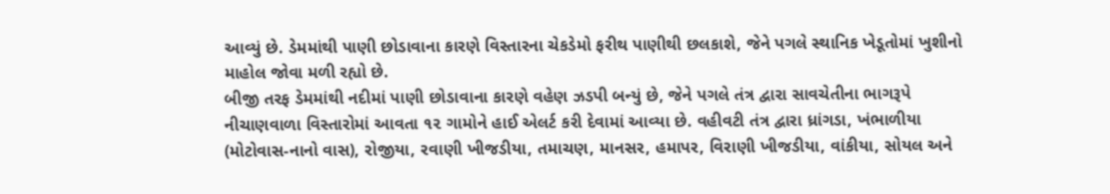આવ્યું છે. ડેમમાંથી પાણી છોડાવાના કારણે વિસ્તારના ચેકડેમો ફરીથ પાણીથી છલકાશે, જેને પગલે સ્થાનિક ખેડૂતોમાં ખુશીનો માહોલ જોવા મળી રહ્યો છે.
બીજી તરફ ડેમમાંથી નદીમાં પાણી છોડાવાના કારણે વહેણ ઝડપી બન્યું છે, જેને પગલે તંત્ર દ્વારા સાવચેતીના ભાગરૂપે નીચાણવાળા વિસ્તારોમાં આવતા ૧૨ ગામોને હાઈ એલર્ટ કરી દેવામાં આવ્યા છે. વહીવટી તંત્ર દ્વારા ધ્રાંગડા, ખંભાળીયા (મોટોવાસ-નાનો વાસ), રોજીયા, રવાણી ખીજડીયા, તમાચણ, માનસર, હમાપર, વિરાણી ખીજડીયા, વાંકીયા, સોયલ અને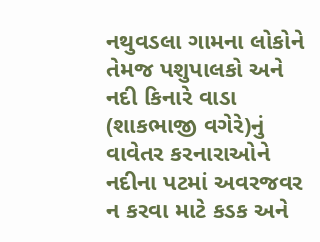નથુવડલા ગામના લોકોને તેમજ પશુપાલકો અને નદી કિનારે વાડા (શાકભાજી વગેરે)નું વાવેતર કરનારાઓને નદીના પટમાં અવરજવર ન કરવા માટે કડક અને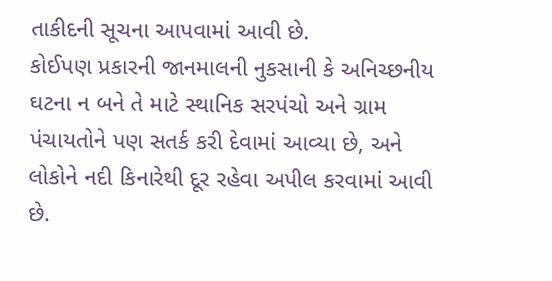તાકીદની સૂચના આપવામાં આવી છે.
કોઈપણ પ્રકારની જાનમાલની નુકસાની કે અનિચ્છનીય ઘટના ન બને તે માટે સ્થાનિક સરપંચો અને ગ્રામ પંચાયતોને પણ સતર્ક કરી દેવામાં આવ્યા છે, અને લોકોને નદી કિનારેથી દૂર રહેવા અપીલ કરવામાં આવી છે.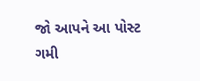જો આપને આ પોસ્ટ ગમી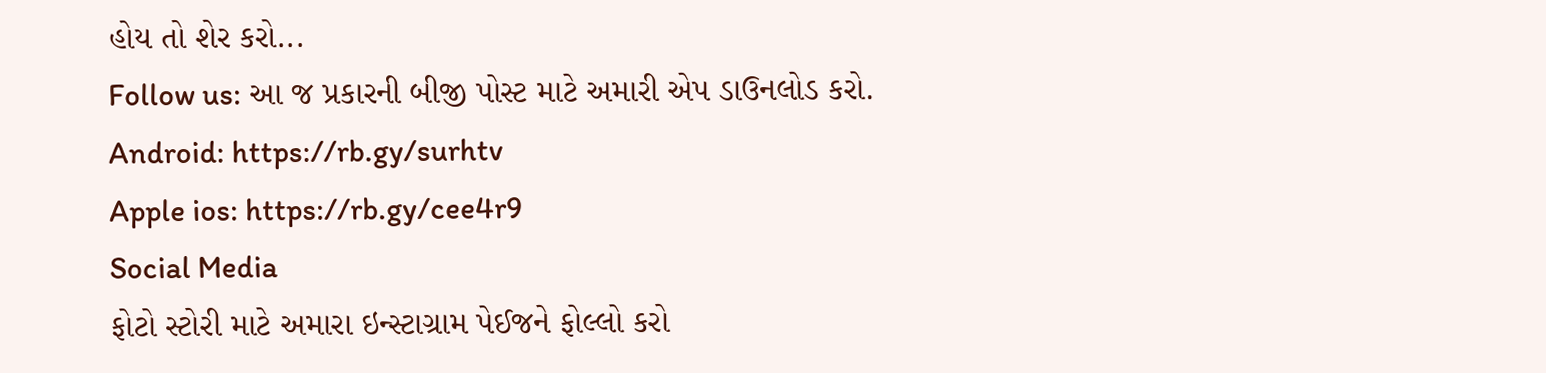હોય તો શેર કરો...
Follow us: આ જ પ્રકારની બીજી પોસ્ટ માટે અમારી એપ ડાઉનલોડ કરો.
Android: https://rb.gy/surhtv
Apple ios: https://rb.gy/cee4r9
Social Media
ફોટો સ્ટોરી માટે અમારા ઇન્સ્ટાગ્રામ પેઈજને ફોલ્લો કરો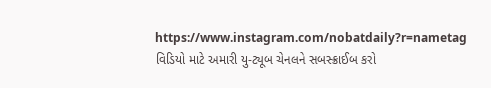https://www.instagram.com/nobatdaily?r=nametag
વિડિયો માટે અમારી યુ-ટ્યૂબ ચેનલને સબસ્ક્રાઈબ કરો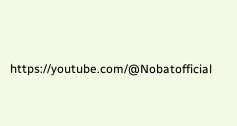https://youtube.com/@Nobatofficial